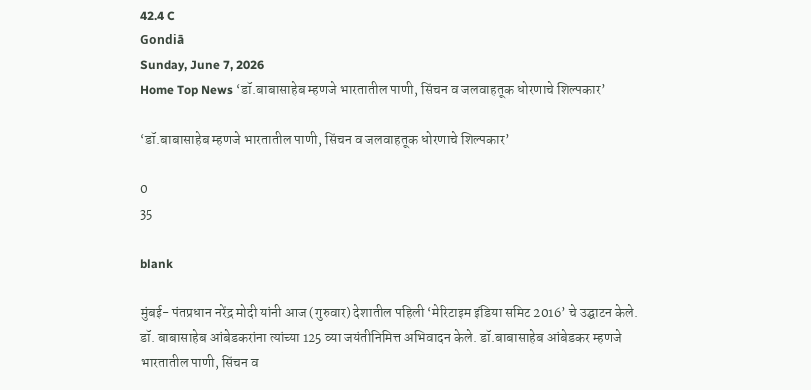42.4 C
Gondiā
Sunday, June 7, 2026
Home Top News ‘डॉ.बाबासाहेब म्हणजे भारतातील पाणी, सिंचन व जलवाहतूक धोरणाचे शिल्पकार’

‘डॉ.बाबासाहेब म्हणजे भारतातील पाणी, सिंचन व जलवाहतूक धोरणाचे शिल्पकार’

0
35

blank

मुंबई- पंतप्रधान नरेंद्र मोदी यांनी आज (गुरुवार) देशातील पहिली ‘मेरिटाइम इंडिया समिट 2016’ चे उद्घाटन केले. डॉ. बाबासाहेब आंबेडकरांना त्यांच्या 125 व्या जयंतीनिमित्त अभ‍िवादन केले. डॉ.बाबासाहेब आंबेडकर म्हणजे भारतातील पाणी, सिंचन व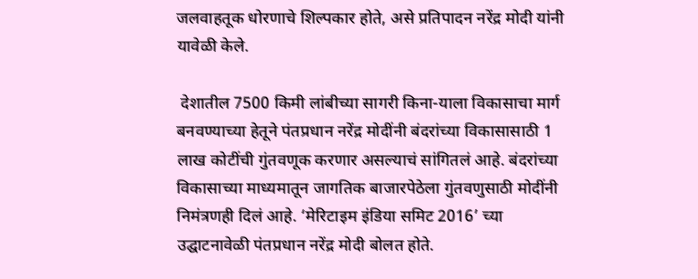जलवाहतूक धोरणाचे शिल्पकार होते, असे प्रतिपादन नरेंद्र मोदी यांनी यावेळी केले.

 देशातील 7500 किमी लांबीच्या सागरी किना-याला विकासाचा मार्ग बनवण्याच्या हेतूने पंतप्रधान नरेंद्र मोदींनी बंदरांच्या विकासासाठी 1 लाख कोटींची गुंतवणूक करणार असल्याचं सांगितलं आहे. बंदरांच्या विकासाच्या माध्यमातून जागतिक बाजारपेठेला गुंतवणुसाठी मोदींनी निमंत्रणही दिलं आहे. ‘मेरिटाइम इंडिया समिट 2016’ च्या उद्घाटनावेळी पंतप्रधान नरेंद्र मोदी बोलत होते.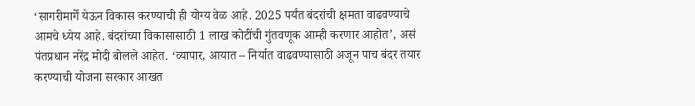‘सागरीमार्गे येऊन विकास करण्याची ही योग्य वेळ आहे. 2025 पर्यंत बंदरांची क्षमता वाढवण्याचे आमचे ध्येय आहे. बंदरांच्या विकासासाठी 1 लाख कोटींची गुंतवणूक आम्ही करणार आहोत’, असं पंतप्रधान नरेंद्र मोदी बोलले आहेत. ‘व्यापार, आयात – निर्यात वाढवण्यासाठी अजून पाच बंदर तयार करण्याची योजना सरकार आखत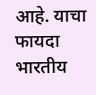आहे. याचा फायदा भारतीय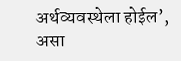अर्थव्यवस्थेला होईल’, असा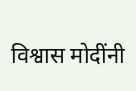विश्वास मोदींनी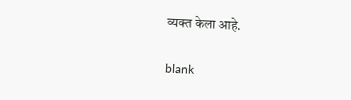व्यक्त केला आहे.

blank